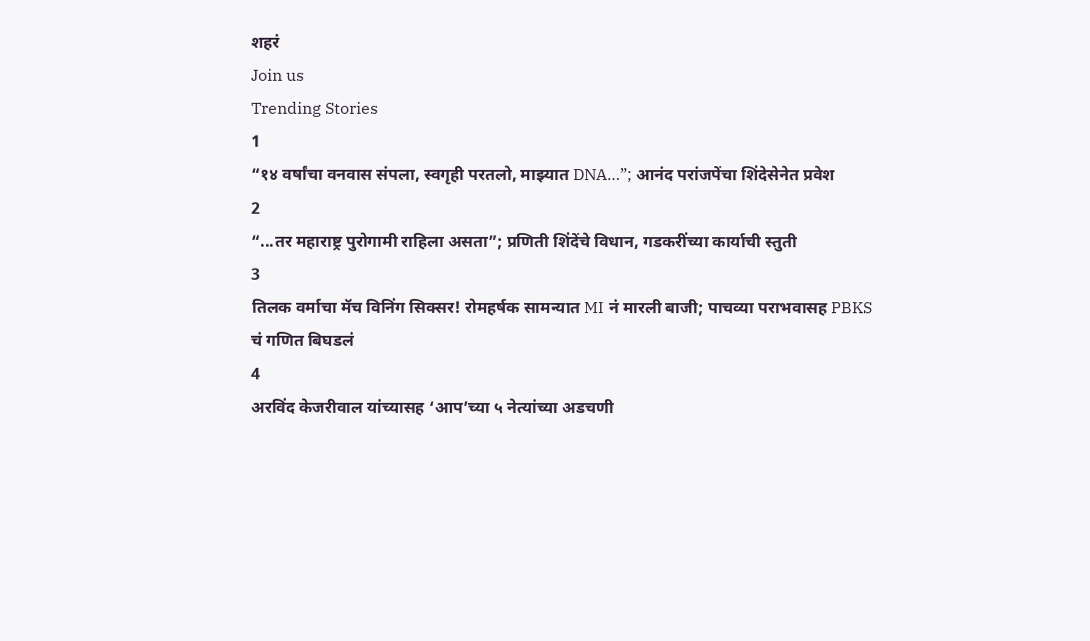शहरं
Join us
Trending Stories
1
“१४ वर्षांचा वनवास संपला, स्वगृही परतलो, माझ्यात DNA…”; आनंद परांजपेंचा शिंदेसेनेत प्रवेश
2
“...तर महाराष्ट्र पुरोगामी राहिला असता”; प्रणिती शिंदेंचे विधान, गडकरींच्या कार्याची स्तुती
3
तिलक वर्माचा मॅच विनिंग सिक्सर! रोमहर्षक सामन्यात MI नं मारली बाजी; पाचव्या पराभवासह PBKS चं गणित बिघडलं
4
अरविंद केजरीवाल यांच्यासह ‘आप’च्या ५ नेत्यांच्या अडचणी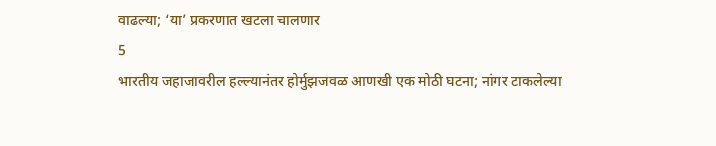वाढल्या; ‘या’ प्रकरणात खटला चालणार
5
भारतीय जहाजावरील हल्ल्यानंतर होर्मुझजवळ आणखी एक मोठी घटना; नांगर टाकलेल्या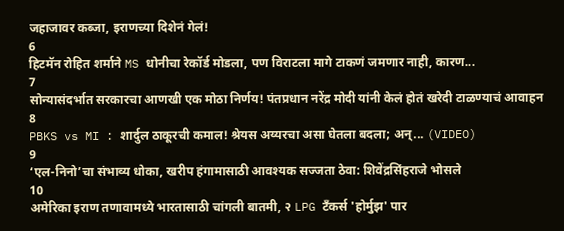जहाजावर कब्जा, इराणच्या दिशेनं गेलं!
6
हिटमॅन रोहित शर्माने MS धोनीचा रेकॉर्ड मोडला, पण विराटला मागे टाकणं जमणार नाही, कारण...
7
सोन्यासंदर्भात सरकारचा आणखी एक मोठा निर्णय! पंतप्रधान नरेंद्र मोदी यांनी केलं होतं खरेदी टाळण्याचं आवाहन
8
PBKS vs MI : शार्दुल ठाकूरची कमाल! श्रेयस अय्यरचा असा घेतला बदला; अन्... (VIDEO)
9
‘एल-निनो’चा संभाव्य धोका, खरीप हंगामासाठी आवश्यक सज्जता ठेवा: शिवेंद्रसिंहराजे भोसले
10
अमेरिका इराण तणावामध्ये भारतासाठी चांगली बातमी, २ LPG टँकर्स 'होर्मुझ' पार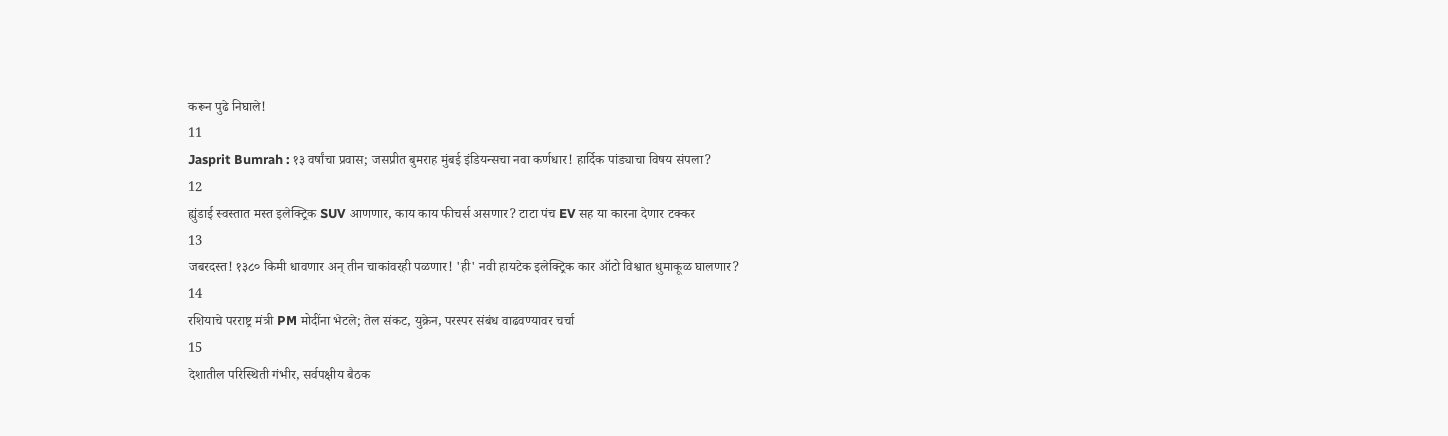करून पुढे निघाले!
11
Jasprit Bumrah : १३ वर्षांचा प्रवास; जसप्रीत बुमराह मुंबई इंडियन्सचा नवा कर्णधार! हार्दिक पांड्याचा विषय संपला?
12
ह्युंडाई स्वस्तात मस्त इलेक्ट्रिक SUV आणणार, काय काय फीचर्स असणार? टाटा पंच EV सह या कारना देणार टक्कर
13
जबरदस्त! १३८० किमी धावणार अन् तीन चाकांवरही पळणार! 'ही' नवी हायटेक इलेक्ट्रिक कार ऑटो विश्वात धुमाकूळ घालणार?
14
रशियाचे परराष्ट्र मंत्री PM मोदींना भेटले; तेल संकट, युक्रेन, परस्पर संबंध वाढवण्यावर चर्चा
15
देशातील परिस्थिती गंभीर, सर्वपक्षीय बैठक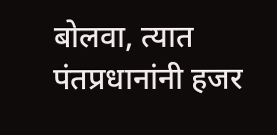बोलवा, त्यात पंतप्रधानांनी हजर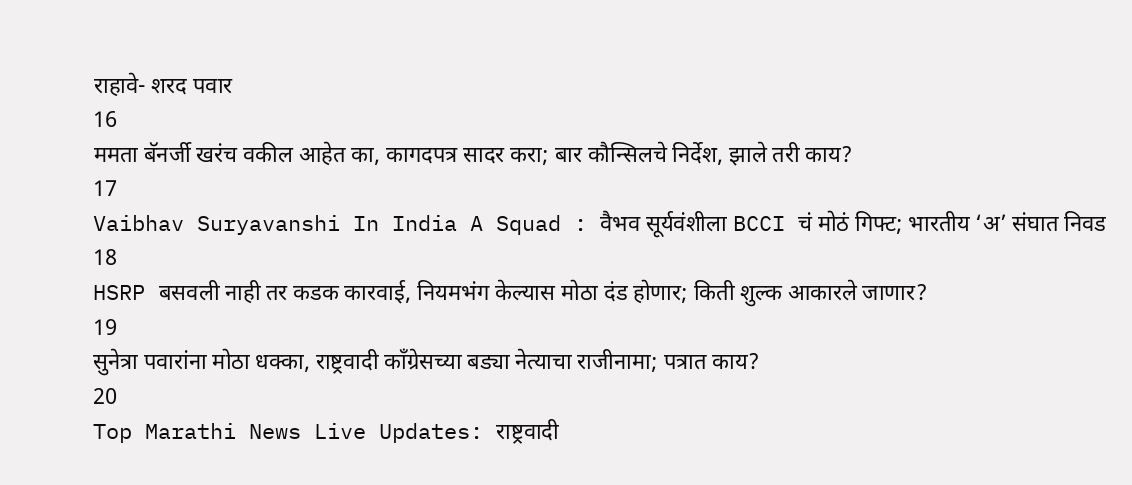राहावे- शरद पवार
16
ममता बॅनर्जी खरंच वकील आहेत का, कागदपत्र सादर करा; बार कौन्सिलचे निर्देश, झाले तरी काय?
17
Vaibhav Suryavanshi In India A Squad : वैभव सूर्यवंशीला BCCI चं मोठं गिफ्ट; भारतीय ‘अ’ संघात निवड
18
HSRP बसवली नाही तर कडक कारवाई, नियमभंग केल्यास मोठा दंड होणार; किती शुल्क आकारले जाणार?
19
सुनेत्रा पवारांना मोठा धक्का, राष्ट्रवादी काँग्रेसच्या बड्या नेत्याचा राजीनामा; पत्रात काय?
20
Top Marathi News Live Updates: राष्ट्रवादी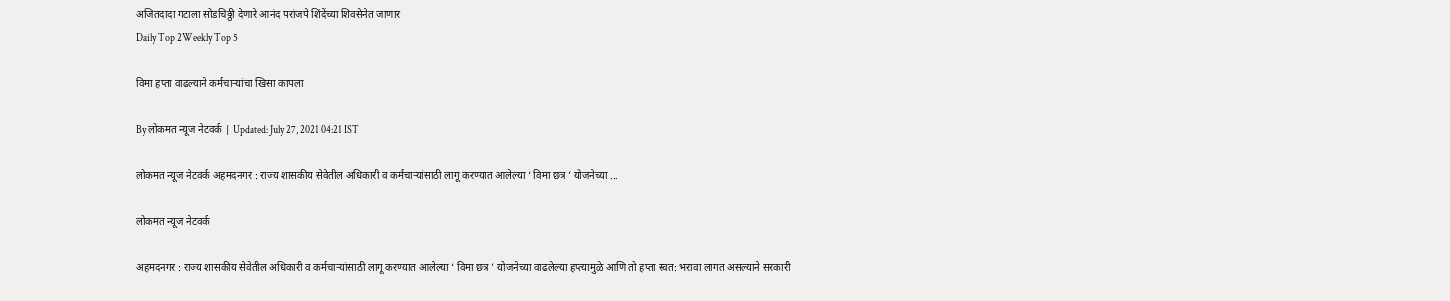अजितदादा गटाला सोडचिठ्ठी देणारे आनंद परांजपे शिंदेंच्या शिवसेनेत जाणार
Daily Top 2Weekly Top 5

विमा हप्ता वाढल्याने कर्मचाऱ्यांचा खिसा कापला

By लोकमत न्यूज नेटवर्क | Updated: July 27, 2021 04:21 IST

लोकमत न्यूज नेटवर्क अहमदनगर : राज्य शासकीय सेवेतील अधिकारी व कर्मचाऱ्यांसाठी लागू करण्यात आलेल्या ‘ विमा छत्र ’ योजनेच्या ...

लोकमत न्यूज नेटवर्क

अहमदनगर : राज्य शासकीय सेवेतील अधिकारी व कर्मचाऱ्यांसाठी लागू करण्यात आलेल्या ‘ विमा छत्र ’ योजनेच्या वाढलेल्या हप्त्यामुळे आणि तो हप्ता स्वत: भरावा लागत असल्याने सरकारी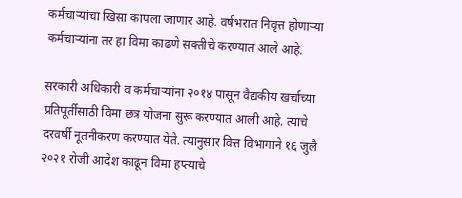कर्मचाऱ्यांचा खिसा कापला जाणार आहे. वर्षभरात निवृत्त होणाऱ्या कर्मचाऱ्यांना तर हा विमा काढणे सक्तीचे करण्यात आले आहे.

सरकारी अधिकारी व कर्मचाऱ्यांना २०१४ पासून वैद्यकीय खर्चाच्या प्रतिपूर्तीसाठी विमा छत्र योजना सुरू करण्यात आली आहे. त्याचे दरवर्षी नूतनीकरण करण्यात येते. त्यानुसार वित्त विभागाने १६ जुलै २०२१ रोजी आदेश काढून विमा हप्त्याचे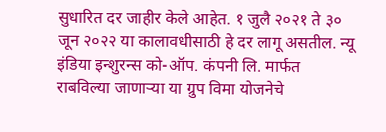सुधारित दर जाहीर केले आहेत. १ जुलै २०२१ ते ३० जून २०२२ या कालावधीसाठी हे दर लागू असतील. न्यू इंडिया इन्शुरन्स को-ऑप. कंपनी लि. मार्फत राबविल्या जाणाऱ्या या ग्रुप विमा योजनेचे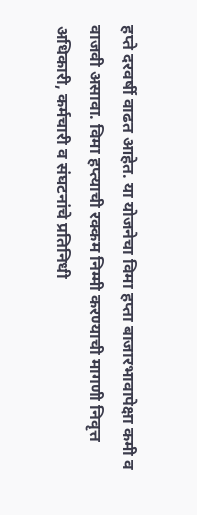हप्ते दरवर्षी वाढत आहेत. या योजनेचा विमा हप्ता बाजारभावापेक्षा कमी व वाजवी असावा. विमा हप्त्याची रक्कम निम्मी करण्याची मागणी निवृत्त अधिकारी, कर्मचारी व संघटनांचे प्रतिनिधी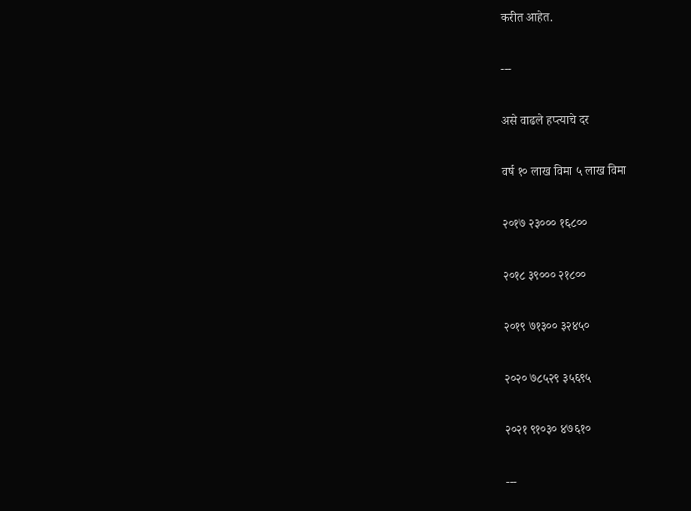करीत आहेत.

---

असे वाढले हप्त्याचे दर

वर्ष १० लाख विमा ५ लाख विमा

२०१७ २३००० १६८००

२०१८ ३९००० २१८००

२०१९ ७१३०० ३२४५०

२०२० ७८५२९ ३५६९५

२०२१ ९१०३० ४७६१०

---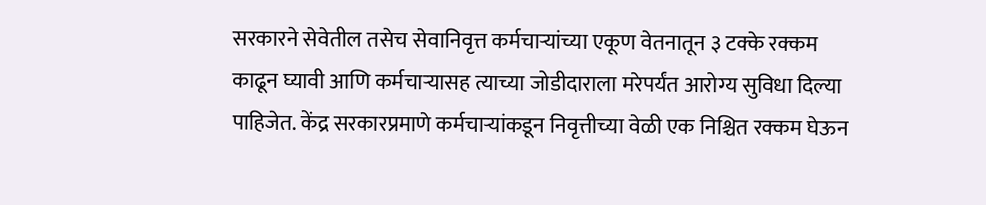सरकारने सेवेतील तसेच सेवानिवृत्त कर्मचाऱ्यांच्या एकूण वेतनातून ३ टक्के रक्कम काढून घ्यावी आणि कर्मचाऱ्यासह त्याच्या जोडीदाराला मरेपर्यंत आरोग्य सुविधा दिल्या पाहिजेत. केंद्र सरकारप्रमाणे कर्मचाऱ्यांकडून निवृत्तीच्या वेळी एक निश्चित रक्कम घेऊन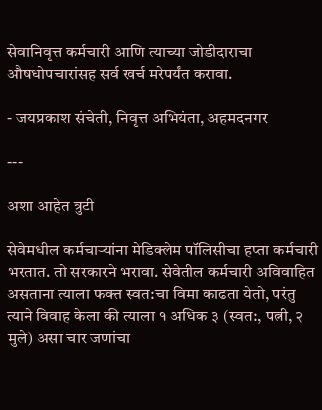सेवानिवृत्त कर्मचारी आणि त्याच्या जोडीदाराचा औषधोपचारांसह सर्व खर्च मरेपर्यंत करावा.

- जयप्रकाश संचेती, निवृत्त अभियंता, अहमदनगर

---

अशा आहेत त्रुटी

सेवेमधील कर्मचाऱ्यांना मेडिक्लेम पॉलिसीचा हप्ता कर्मचारी भरतात. तो सरकारने भरावा. सेवेतील कर्मचारी अविवाहित असताना त्याला फक्त स्वत:चा विमा काढता येतो, परंतु त्याने विवाह केला की त्याला १ अधिक ३ (स्वत:, पत्नी, २ मुले) असा चार जणांचा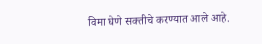विमा घेणे सक्तीचे करण्यात आले आहे.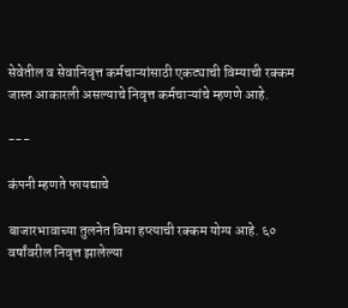सेवेतील व सेवानिवृत्त कर्मचाऱ्यांसाठी एकट्याची विम्याची रक्कम जास्त आकारली असल्याचे निवृत्त कर्मचाऱ्यांचे म्हणणे आहे.

---

कंपनी म्हणते फायद्याचे

बाजारभावाच्या तुलनेत विमा हप्त्याची रक्कम योग्य आहे. ६० वर्षांवरील निवृत्त झालेल्या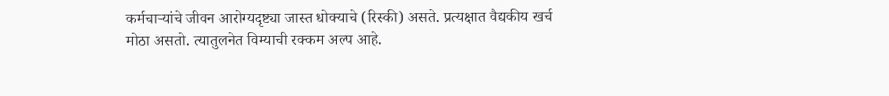कर्मचाऱ्यांचे जीवन आरोग्यदृष्ट्या जास्त धोक्याचे (रिस्की) असते. प्रत्यक्षात वैद्यकीय खर्च मोठा असतो. त्यातुलनेत विम्याची रक्कम अल्प आहे.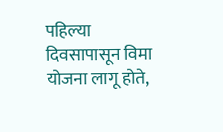पहिल्या दिवसापासून विमा योजना लागू होते,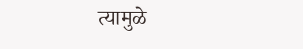त्यामुळे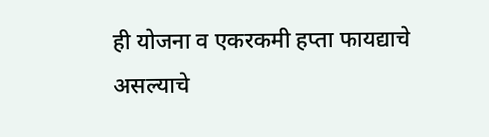ही योजना व एकरकमी हप्ता फायद्याचे असल्याचे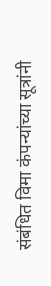संबंधित विमा कंपन्यांच्या सूत्रांनी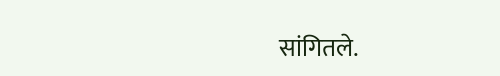सांगितले.